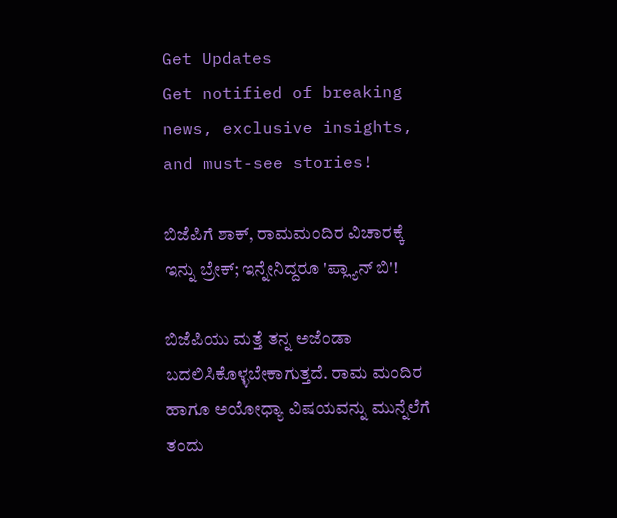Get Updates
Get notified of breaking news, exclusive insights, and must-see stories!

ಬಿಜೆಪಿಗೆ ಶಾಕ್, ರಾಮಮಂದಿರ ವಿಚಾರಕ್ಕೆ ಇನ್ನು ಬ್ರೇಕ್; ಇನ್ನೇನಿದ್ದರೂ 'ಪ್ಲ್ಯಾನ್ ಬಿ'!

ಬಿಜೆಪಿಯು ಮತ್ತೆ ತನ್ನ ಅಜೆಂಡಾ ಬದಲಿಸಿಕೊಳ್ಳಬೇಕಾಗುತ್ತದೆ. ರಾಮ ಮಂದಿರ ಹಾಗೂ ಅಯೋಧ್ಯಾ ವಿಷಯವನ್ನು ಮುನ್ನೆಲೆಗೆ ತಂದು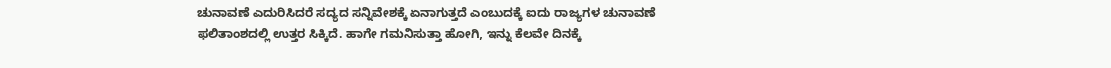ಚುನಾವಣೆ ಎದುರಿಸಿದರೆ ಸದ್ಯದ ಸನ್ನಿವೇಶಕ್ಕೆ ಏನಾಗುತ್ತದೆ ಎಂಬುದಕ್ಕೆ ಐದು ರಾಜ್ಯಗಳ ಚುನಾವಣೆ ಫಲಿತಾಂಶದಲ್ಲಿ ಉತ್ತರ ಸಿಕ್ಕಿದೆ. ಹಾಗೇ ಗಮನಿಸುತ್ತಾ ಹೋಗಿ, ಇನ್ನು ಕೆಲವೇ ದಿನಕ್ಕೆ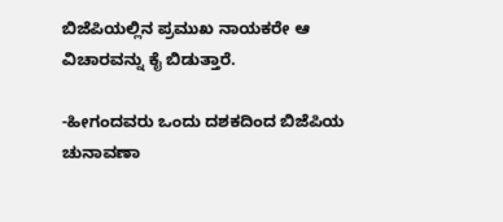ಬಿಜೆಪಿಯಲ್ಲಿನ ಪ್ರಮುಖ ನಾಯಕರೇ ಆ ವಿಚಾರವನ್ನು ಕೈ ಬಿಡುತ್ತಾರೆ.

-ಹೀಗಂದವರು ಒಂದು ದಶಕದಿಂದ ಬಿಜೆಪಿಯ ಚುನಾವಣಾ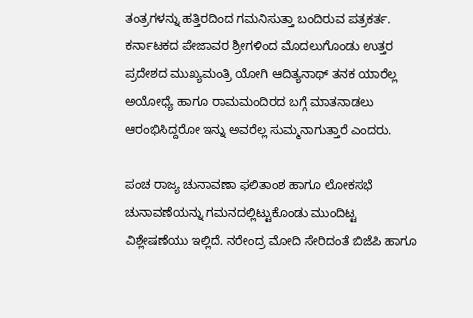ತಂತ್ರಗಳನ್ನು ಹತ್ತಿರದಿಂದ ಗಮನಿಸುತ್ತಾ ಬಂದಿರುವ ಪತ್ರಕರ್ತ. ಕರ್ನಾಟಕದ ಪೇಜಾವರ ಶ್ರೀಗಳಿಂದ ಮೊದಲುಗೊಂಡು ಉತ್ತರ ಪ್ರದೇಶದ ಮುಖ್ಯಮಂತ್ರಿ ಯೋಗಿ ಆದಿತ್ಯನಾಥ್ ತನಕ ಯಾರೆಲ್ಲ ಅಯೋಧ್ಯೆ ಹಾಗೂ ರಾಮಮಂದಿರದ ಬಗ್ಗೆ ಮಾತನಾಡಲು ಆರಂಭಿಸಿದ್ದರೋ ಇನ್ನು ಅವರೆಲ್ಲ ಸುಮ್ಮನಾಗುತ್ತಾರೆ ಎಂದರು.

ಪಂಚ ರಾಜ್ಯ ಚುನಾವಣಾ ಫಲಿತಾಂಶ ಹಾಗೂ ಲೋಕಸಭೆ ಚುನಾವಣೆಯನ್ನು ಗಮನದಲ್ಲಿಟ್ಟುಕೊಂಡು ಮುಂದಿಟ್ಟ ವಿಶ್ಲೇಷಣೆಯು ಇಲ್ಲಿದೆ. ನರೇಂದ್ರ ಮೋದಿ ಸೇರಿದಂತೆ ಬಿಜೆಪಿ ಹಾಗೂ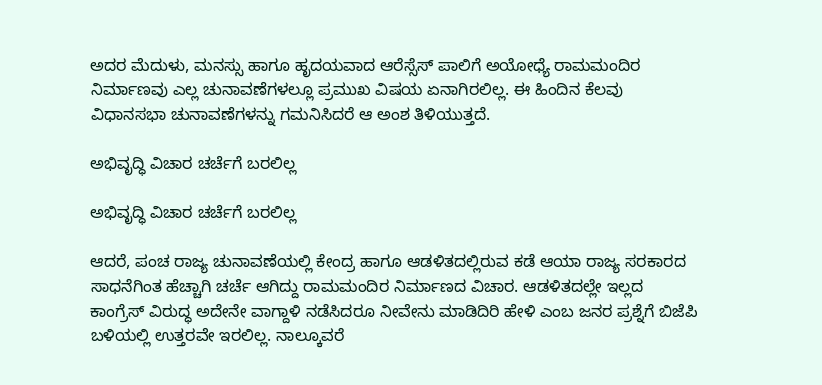ಅದರ ಮೆದುಳು, ಮನಸ್ಸು ಹಾಗೂ ಹೃದಯವಾದ ಆರೆಸ್ಸೆಸ್ ಪಾಲಿಗೆ ಅಯೋಧ್ಯೆ ರಾಮಮಂದಿರ ನಿರ್ಮಾಣವು ಎಲ್ಲ ಚುನಾವಣೆಗಳಲ್ಲೂ ಪ್ರಮುಖ ವಿಷಯ ಏನಾಗಿರಲಿಲ್ಲ. ಈ ಹಿಂದಿನ ಕೆಲವು ವಿಧಾನಸಭಾ ಚುನಾವಣೆಗಳನ್ನು ಗಮನಿಸಿದರೆ ಆ ಅಂಶ ತಿಳಿಯುತ್ತದೆ.

ಅಭಿವೃದ್ಧಿ ವಿಚಾರ ಚರ್ಚೆಗೆ ಬರಲಿಲ್ಲ

ಅಭಿವೃದ್ಧಿ ವಿಚಾರ ಚರ್ಚೆಗೆ ಬರಲಿಲ್ಲ

ಆದರೆ, ಪಂಚ ರಾಜ್ಯ ಚುನಾವಣೆಯಲ್ಲಿ ಕೇಂದ್ರ ಹಾಗೂ ಆಡಳಿತದಲ್ಲಿರುವ ಕಡೆ ಆಯಾ ರಾಜ್ಯ ಸರಕಾರದ ಸಾಧನೆಗಿಂತ ಹೆಚ್ಚಾಗಿ ಚರ್ಚೆ ಆಗಿದ್ದು ರಾಮಮಂದಿರ ನಿರ್ಮಾಣದ ವಿಚಾರ. ಆಡಳಿತದಲ್ಲೇ ಇಲ್ಲದ ಕಾಂಗ್ರೆಸ್ ವಿರುದ್ಧ ಅದೇನೇ ವಾಗ್ದಾಳಿ ನಡೆಸಿದರೂ ನೀವೇನು ಮಾಡಿದಿರಿ ಹೇಳಿ ಎಂಬ ಜನರ ಪ್ರಶ್ನೆಗೆ ಬಿಜೆಪಿ ಬಳಿಯಲ್ಲಿ ಉತ್ತರವೇ ಇರಲಿಲ್ಲ. ನಾಲ್ಕೂವರೆ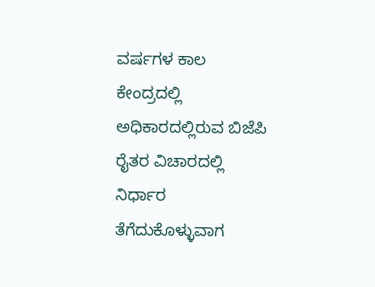ವರ್ಷಗಳ ಕಾಲ ಕೇಂದ್ರದಲ್ಲಿ ಅಧಿಕಾರದಲ್ಲಿರುವ ಬಿಜೆಪಿ ರೈತರ ವಿಚಾರದಲ್ಲಿ ನಿರ್ಧಾರ ತೆಗೆದುಕೊಳ್ಳುವಾಗ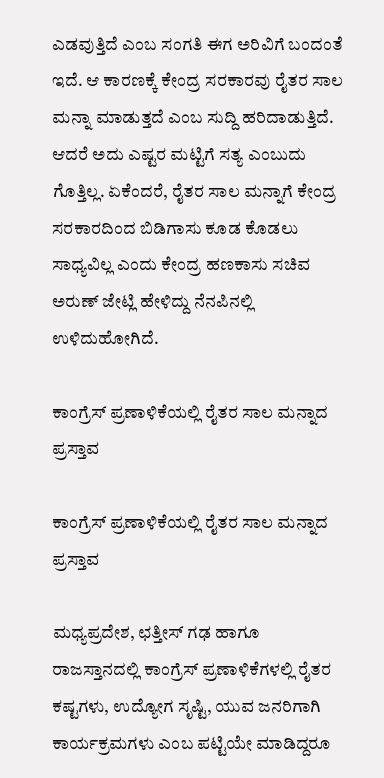ಎಡವುತ್ತಿದೆ ಎಂಬ ಸಂಗತಿ ಈಗ ಅರಿವಿಗೆ ಬಂದಂತೆ ಇದೆ. ಆ ಕಾರಣಕ್ಕೆ ಕೇಂದ್ರ ಸರಕಾರವು ರೈತರ ಸಾಲ ಮನ್ನಾ ಮಾಡುತ್ತದೆ ಎಂಬ ಸುದ್ದಿ ಹರಿದಾಡುತ್ತಿದೆ. ಆದರೆ ಅದು ಎಷ್ಟರ ಮಟ್ಟಿಗೆ ಸತ್ಯ ಎಂಬುದು ಗೊತ್ತಿಲ್ಲ. ಏಕೆಂದರೆ, ರೈತರ ಸಾಲ ಮನ್ನಾಗೆ ಕೇಂದ್ರ ಸರಕಾರದಿಂದ ಬಿಡಿಗಾಸು ಕೂಡ ಕೊಡಲು ಸಾಧ್ಯವಿಲ್ಲ ಎಂದು ಕೇಂದ್ರ ಹಣಕಾಸು ಸಚಿವ ಅರುಣ್ ಜೇಟ್ಲಿ ಹೇಳಿದ್ದು ನೆನಪಿನಲ್ಲಿ ಉಳಿದುಹೋಗಿದೆ.

ಕಾಂಗ್ರೆಸ್ ಪ್ರಣಾಳಿಕೆಯಲ್ಲಿ ರೈತರ ಸಾಲ ಮನ್ನಾದ ಪ್ರಸ್ತಾವ

ಕಾಂಗ್ರೆಸ್ ಪ್ರಣಾಳಿಕೆಯಲ್ಲಿ ರೈತರ ಸಾಲ ಮನ್ನಾದ ಪ್ರಸ್ತಾವ

ಮಧ್ಯಪ್ರದೇಶ, ಛತ್ತೀಸ್ ಗಢ ಹಾಗೂ ರಾಜಸ್ತಾನದಲ್ಲಿ ಕಾಂಗ್ರೆಸ್ ಪ್ರಣಾಳಿಕೆಗಳಲ್ಲಿ ರೈತರ ಕಷ್ಟಗಳು, ಉದ್ಯೋಗ ಸೃಷ್ಟಿ, ಯುವ ಜನರಿಗಾಗಿ ಕಾರ್ಯಕ್ರಮಗಳು ಎಂಬ ಪಟ್ಟಿಯೇ ಮಾಡಿದ್ದರೂ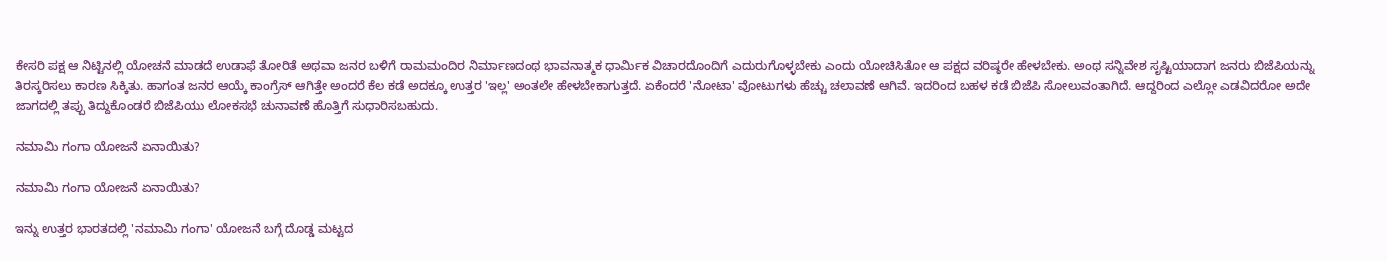ಕೇಸರಿ ಪಕ್ಷ ಆ ನಿಟ್ಟಿನಲ್ಲಿ ಯೋಚನೆ ಮಾಡದೆ ಉಡಾಫೆ ತೋರಿತೆ ಅಥವಾ ಜನರ ಬಳಿಗೆ ರಾಮಮಂದಿರ ನಿರ್ಮಾಣದಂಥ ಭಾವನಾತ್ಮಕ ಧಾರ್ಮಿಕ ವಿಚಾರದೊಂದಿಗೆ ಎದುರುಗೊಳ್ಳಬೇಕು ಎಂದು ಯೋಚಿಸಿತೋ ಆ ಪಕ್ಷದ ವರಿಷ್ಠರೇ ಹೇಳಬೇಕು. ಅಂಥ ಸನ್ನಿವೇಶ ಸೃಷ್ಟಿಯಾದಾಗ ಜನರು ಬಿಜೆಪಿಯನ್ನು ತಿರಸ್ಕರಿಸಲು ಕಾರಣ ಸಿಕ್ಕಿತು. ಹಾಗಂತ ಜನರ ಆಯ್ಕೆ ಕಾಂಗ್ರೆಸ್ ಆಗಿತ್ತೇ ಅಂದರೆ ಕೆಲ ಕಡೆ ಅದಕ್ಕೂ ಉತ್ತರ 'ಇಲ್ಲ' ಅಂತಲೇ ಹೇಳಬೇಕಾಗುತ್ತದೆ. ಏಕೆಂದರೆ 'ನೋಟಾ' ವೋಟುಗಳು ಹೆಚ್ಚು ಚಲಾವಣೆ ಆಗಿವೆ. ಇದರಿಂದ ಬಹಳ ಕಡೆ ಬಿಜೆಪಿ ಸೋಲುವಂತಾಗಿದೆ. ಆದ್ದರಿಂದ ಎಲ್ಲೋ ಎಡವಿದರೋ ಅದೇ ಜಾಗದಲ್ಲಿ ತಪ್ಪು ತಿದ್ದುಕೊಂಡರೆ ಬಿಜೆಪಿಯು ಲೋಕಸಭೆ ಚುನಾವಣೆ ಹೊತ್ತಿಗೆ ಸುಧಾರಿಸಬಹುದು.

ನಮಾಮಿ ಗಂಗಾ ಯೋಜನೆ ಏನಾಯಿತು?

ನಮಾಮಿ ಗಂಗಾ ಯೋಜನೆ ಏನಾಯಿತು?

ಇನ್ನು ಉತ್ತರ ಭಾರತದಲ್ಲಿ 'ನಮಾಮಿ ಗಂಗಾ' ಯೋಜನೆ ಬಗ್ಗೆ ದೊಡ್ಡ ಮಟ್ಟದ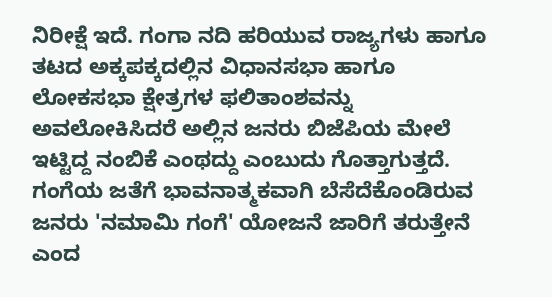ನಿರೀಕ್ಷೆ ಇದೆ. ಗಂಗಾ ನದಿ ಹರಿಯುವ ರಾಜ್ಯಗಳು ಹಾಗೂ ತಟದ ಅಕ್ಕಪಕ್ಕದಲ್ಲಿನ ವಿಧಾನಸಭಾ ಹಾಗೂ ಲೋಕಸಭಾ ಕ್ಷೇತ್ರಗಳ ಫಲಿತಾಂಶವನ್ನು ಅವಲೋಕಿಸಿದರೆ ಅಲ್ಲಿನ ಜನರು ಬಿಜೆಪಿಯ ಮೇಲೆ ಇಟ್ಟಿದ್ದ ನಂಬಿಕೆ ಎಂಥದ್ದು ಎಂಬುದು ಗೊತ್ತಾಗುತ್ತದೆ. ಗಂಗೆಯ ಜತೆಗೆ ಭಾವನಾತ್ಮಕವಾಗಿ ಬೆಸೆದೆಕೊಂಡಿರುವ ಜನರು 'ನಮಾಮಿ ಗಂಗೆ' ಯೋಜನೆ ಜಾರಿಗೆ ತರುತ್ತೇನೆ ಎಂದ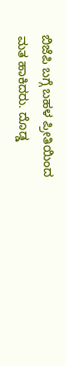ಬಿಜೆಪಿ ಬಗ್ಗೆ ಬಹಳ ಪ್ರೀತಿಯಿಂದ ಮತ ಹಾಕಿದರು. ದೊಡ್ಡ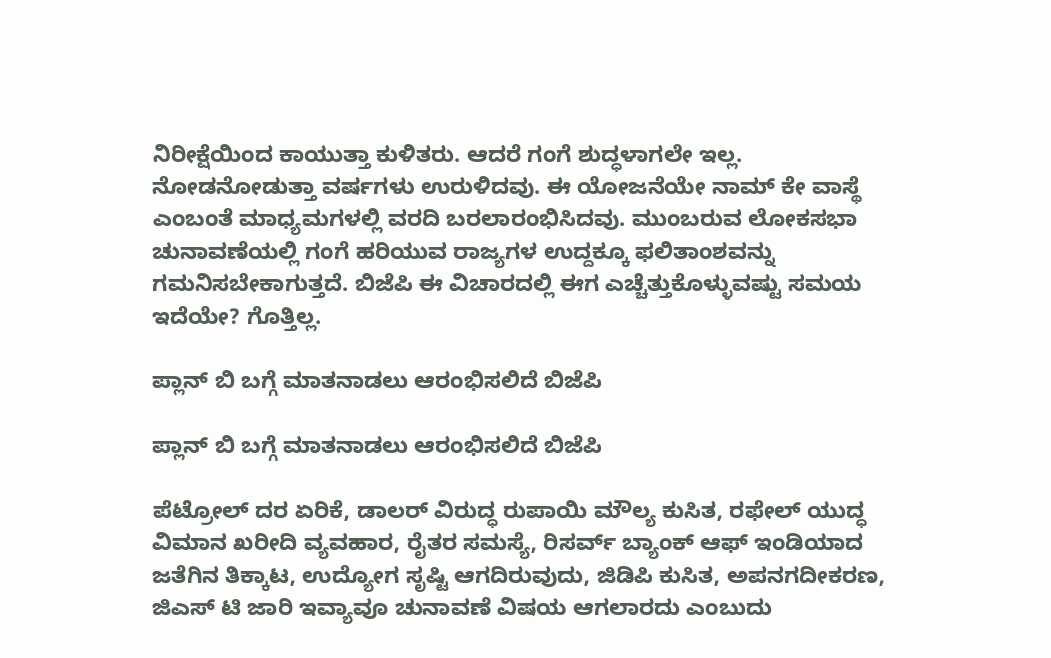ನಿರೀಕ್ಷೆಯಿಂದ ಕಾಯುತ್ತಾ ಕುಳಿತರು. ಆದರೆ ಗಂಗೆ ಶುದ್ಧಳಾಗಲೇ ಇಲ್ಲ. ನೋಡನೋಡುತ್ತಾ ವರ್ಷಗಳು ಉರುಳಿದವು. ಈ ಯೋಜನೆಯೇ ನಾಮ್ ಕೇ ವಾಸ್ಥೆ ಎಂಬಂತೆ ಮಾಧ್ಯಮಗಳಲ್ಲಿ ವರದಿ ಬರಲಾರಂಭಿಸಿದವು. ಮುಂಬರುವ ಲೋಕಸಭಾ ಚುನಾವಣೆಯಲ್ಲಿ ಗಂಗೆ ಹರಿಯುವ ರಾಜ್ಯಗಳ ಉದ್ದಕ್ಕೂ ಫಲಿತಾಂಶವನ್ನು ಗಮನಿಸಬೇಕಾಗುತ್ತದೆ. ಬಿಜೆಪಿ ಈ ವಿಚಾರದಲ್ಲಿ ಈಗ ಎಚ್ಚೆತ್ತುಕೊಳ್ಳುವಷ್ಟು ಸಮಯ ಇದೆಯೇ? ಗೊತ್ತಿಲ್ಲ.

ಪ್ಲಾನ್ ಬಿ ಬಗ್ಗೆ ಮಾತನಾಡಲು ಆರಂಭಿಸಲಿದೆ ಬಿಜೆಪಿ

ಪ್ಲಾನ್ ಬಿ ಬಗ್ಗೆ ಮಾತನಾಡಲು ಆರಂಭಿಸಲಿದೆ ಬಿಜೆಪಿ

ಪೆಟ್ರೋಲ್ ದರ ಏರಿಕೆ, ಡಾಲರ್ ವಿರುದ್ಧ ರುಪಾಯಿ ಮೌಲ್ಯ ಕುಸಿತ, ರಫೇಲ್ ಯುದ್ಧ ವಿಮಾನ ಖರೀದಿ ವ್ಯವಹಾರ, ರೈತರ ಸಮಸ್ಯೆ, ರಿಸರ್ವ್ ಬ್ಯಾಂಕ್ ಆಫ್ ಇಂಡಿಯಾದ ಜತೆಗಿನ ತಿಕ್ಕಾಟ, ಉದ್ಯೋಗ ಸೃಷ್ಟಿ ಆಗದಿರುವುದು, ಜಿಡಿಪಿ ಕುಸಿತ, ಅಪನಗದೀಕರಣ, ಜಿಎಸ್ ಟಿ ಜಾರಿ ಇವ್ಯಾವೂ ಚುನಾವಣೆ ವಿಷಯ ಆಗಲಾರದು ಎಂಬುದು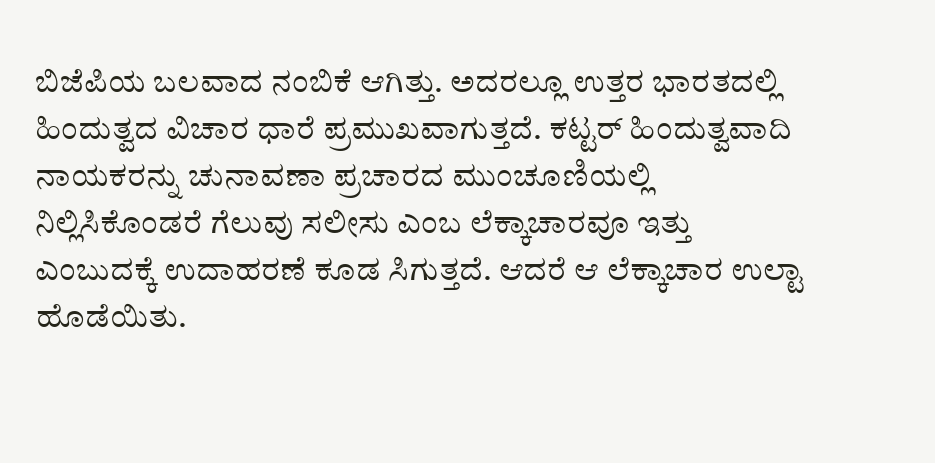ಬಿಜೆಪಿಯ ಬಲವಾದ ನಂಬಿಕೆ ಆಗಿತ್ತು. ಅದರಲ್ಲೂ ಉತ್ತರ ಭಾರತದಲ್ಲಿ ಹಿಂದುತ್ವದ ವಿಚಾರ ಧಾರೆ ಪ್ರಮುಖವಾಗುತ್ತದೆ. ಕಟ್ಟರ್ ಹಿಂದುತ್ವವಾದಿ ನಾಯಕರನ್ನು ಚುನಾವಣಾ ಪ್ರಚಾರದ ಮುಂಚೂಣಿಯಲ್ಲಿ ನಿಲ್ಲಿಸಿಕೊಂಡರೆ ಗೆಲುವು ಸಲೀಸು ಎಂಬ ಲೆಕ್ಕಾಚಾರವೂ ಇತ್ತು ಎಂಬುದಕ್ಕೆ ಉದಾಹರಣೆ ಕೂಡ ಸಿಗುತ್ತದೆ. ಆದರೆ ಆ ಲೆಕ್ಕಾಚಾರ ಉಲ್ಟಾ ಹೊಡೆಯಿತು.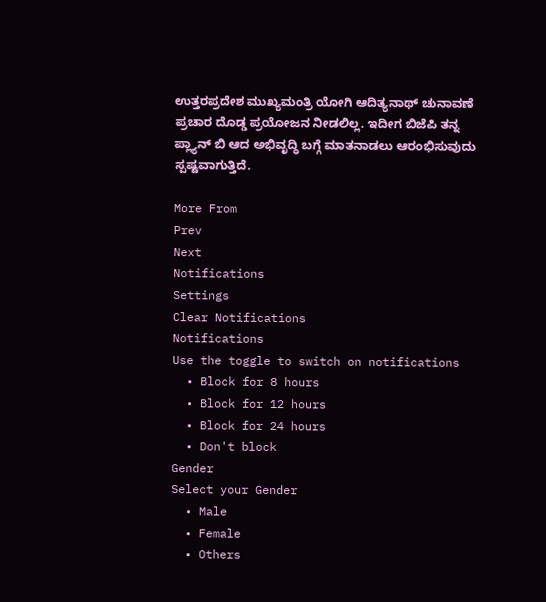ಉತ್ತರಪ್ರದೇಶ ಮುಖ್ಯಮಂತ್ರಿ ಯೋಗಿ ಆದಿತ್ಯನಾಥ್ ಚುನಾವಣೆ ಪ್ರಚಾರ ದೊಡ್ಡ ಪ್ರಯೋಜನ ನೀಡಲಿಲ್ಲ. ಇದೀಗ ಬಿಜೆಪಿ ತನ್ನ ಪ್ಲ್ಯಾನ್ ಬಿ ಆದ ಅಭಿವೃದ್ಧಿ ಬಗ್ಗೆ ಮಾತನಾಡಲು ಆರಂಭಿಸುವುದು ಸ್ಪಷ್ಟವಾಗುತ್ತಿದೆ.

More From
Prev
Next
Notifications
Settings
Clear Notifications
Notifications
Use the toggle to switch on notifications
  • Block for 8 hours
  • Block for 12 hours
  • Block for 24 hours
  • Don't block
Gender
Select your Gender
  • Male
  • Female
  • Others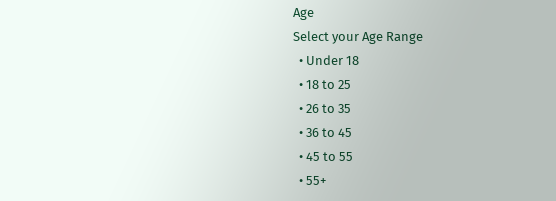Age
Select your Age Range
  • Under 18
  • 18 to 25
  • 26 to 35
  • 36 to 45
  • 45 to 55
  • 55+